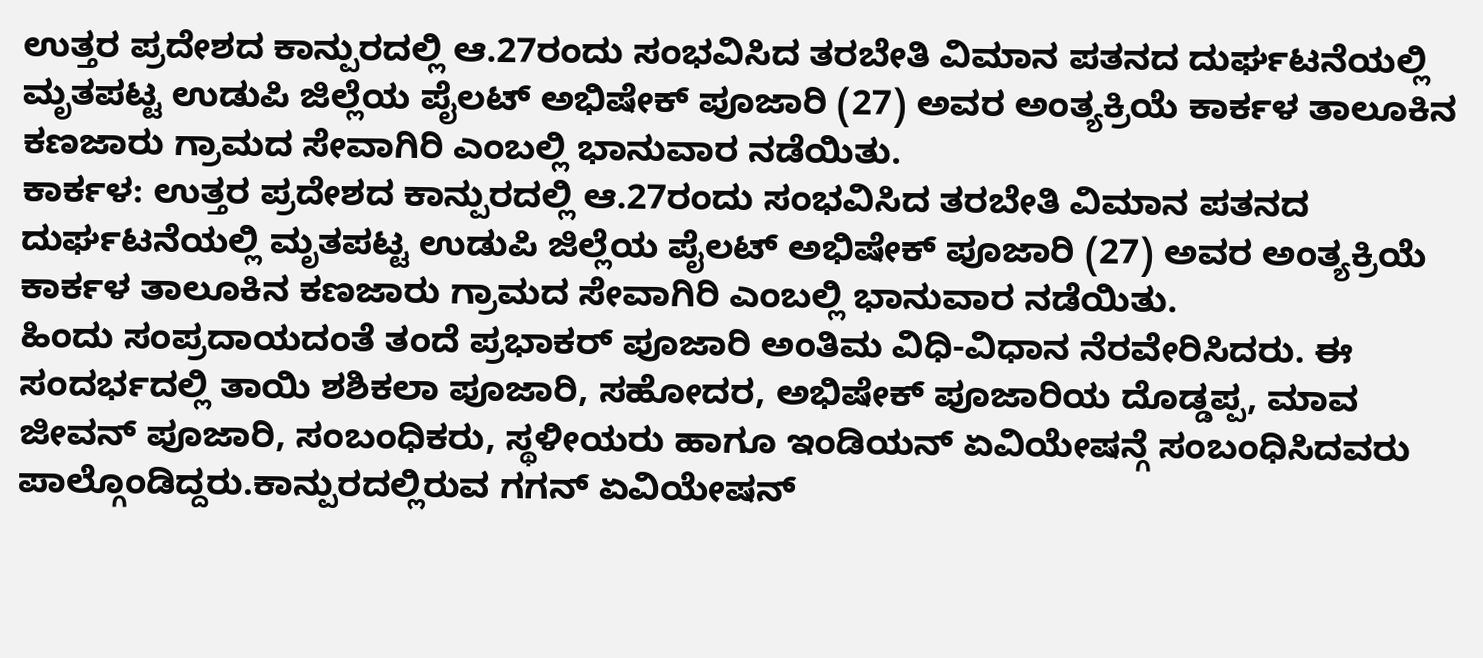ಉತ್ತರ ಪ್ರದೇಶದ ಕಾನ್ಪುರದಲ್ಲಿ ಆ.27ರಂದು ಸಂಭವಿಸಿದ ತರಬೇತಿ ವಿಮಾನ ಪತನದ ದುರ್ಘಟನೆಯಲ್ಲಿ ಮೃತಪಟ್ಟ ಉಡುಪಿ ಜಿಲ್ಲೆಯ ಪೈಲಟ್ ಅಭಿಷೇಕ್ ಪೂಜಾರಿ (27) ಅವರ ಅಂತ್ಯಕ್ರಿಯೆ ಕಾರ್ಕಳ ತಾಲೂಕಿನ ಕಣಜಾರು ಗ್ರಾಮದ ಸೇವಾಗಿರಿ ಎಂಬಲ್ಲಿ ಭಾನುವಾರ ನಡೆಯಿತು.
ಕಾರ್ಕಳ: ಉತ್ತರ ಪ್ರದೇಶದ ಕಾನ್ಪುರದಲ್ಲಿ ಆ.27ರಂದು ಸಂಭವಿಸಿದ ತರಬೇತಿ ವಿಮಾನ ಪತನದ ದುರ್ಘಟನೆಯಲ್ಲಿ ಮೃತಪಟ್ಟ ಉಡುಪಿ ಜಿಲ್ಲೆಯ ಪೈಲಟ್ ಅಭಿಷೇಕ್ ಪೂಜಾರಿ (27) ಅವರ ಅಂತ್ಯಕ್ರಿಯೆ ಕಾರ್ಕಳ ತಾಲೂಕಿನ ಕಣಜಾರು ಗ್ರಾಮದ ಸೇವಾಗಿರಿ ಎಂಬಲ್ಲಿ ಭಾನುವಾರ ನಡೆಯಿತು.
ಹಿಂದು ಸಂಪ್ರದಾಯದಂತೆ ತಂದೆ ಪ್ರಭಾಕರ್ ಪೂಜಾರಿ ಅಂತಿಮ ವಿಧಿ-ವಿಧಾನ ನೆರವೇರಿಸಿದರು. ಈ ಸಂದರ್ಭದಲ್ಲಿ ತಾಯಿ ಶಶಿಕಲಾ ಪೂಜಾರಿ, ಸಹೋದರ, ಅಭಿಷೇಕ್ ಪೂಜಾರಿಯ ದೊಡ್ಡಪ್ಪ, ಮಾವ ಜೀವನ್ ಪೂಜಾರಿ, ಸಂಬಂಧಿಕರು, ಸ್ಥಳೀಯರು ಹಾಗೂ ಇಂಡಿಯನ್ ಏವಿಯೇಷನ್ಗೆ ಸಂಬಂಧಿಸಿದವರು ಪಾಲ್ಗೊಂಡಿದ್ದರು.ಕಾನ್ಪುರದಲ್ಲಿರುವ ಗಗನ್ ಏವಿಯೇಷನ್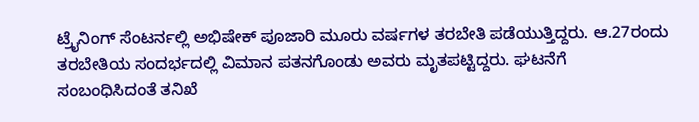ಟ್ರೈನಿಂಗ್ ಸೆಂಟರ್ನಲ್ಲಿ ಅಭಿಷೇಕ್ ಪೂಜಾರಿ ಮೂರು ವರ್ಷಗಳ ತರಬೇತಿ ಪಡೆಯುತ್ತಿದ್ದರು. ಆ.27ರಂದು ತರಬೇತಿಯ ಸಂದರ್ಭದಲ್ಲಿ ವಿಮಾನ ಪತನಗೊಂಡು ಅವರು ಮೃತಪಟ್ಟಿದ್ದರು. ಘಟನೆಗೆ ಸಂಬಂಧಿಸಿದಂತೆ ತನಿಖೆ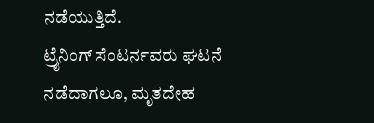ನಡೆಯುತ್ತಿದೆ.
ಟ್ರೈನಿಂಗ್ ಸೆಂಟರ್ನವರು ಘಟನೆ ನಡೆದಾಗಲೂ, ಮೃತದೇಹ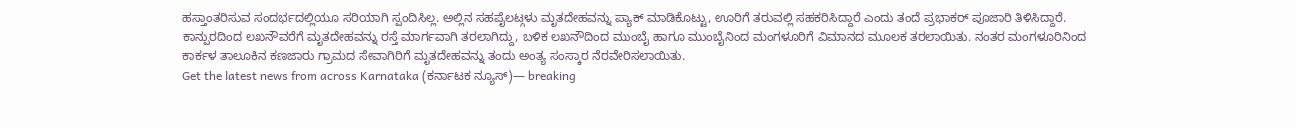ಹಸ್ತಾಂತರಿಸುವ ಸಂದರ್ಭದಲ್ಲಿಯೂ ಸರಿಯಾಗಿ ಸ್ಪಂದಿಸಿಲ್ಲ. ಅಲ್ಲಿನ ಸಹಪೈಲಟ್ಗಳು ಮೃತದೇಹವನ್ನು ಪ್ಯಾಕ್ ಮಾಡಿಕೊಟ್ಟು, ಊರಿಗೆ ತರುವಲ್ಲಿ ಸಹಕರಿಸಿದ್ದಾರೆ ಎಂದು ತಂದೆ ಪ್ರಭಾಕರ್ ಪೂಜಾರಿ ತಿಳಿಸಿದ್ದಾರೆ.
ಕಾನ್ಪುರದಿಂದ ಲಖನೌವರೆಗೆ ಮೃತದೇಹವನ್ನು ರಸ್ತೆ ಮಾರ್ಗವಾಗಿ ತರಲಾಗಿದ್ದು, ಬಳಿಕ ಲಖನೌದಿಂದ ಮುಂಬೈ ಹಾಗೂ ಮುಂಬೈನಿಂದ ಮಂಗಳೂರಿಗೆ ವಿಮಾನದ ಮೂಲಕ ತರಲಾಯಿತು. ನಂತರ ಮಂಗಳೂರಿನಿಂದ ಕಾರ್ಕಳ ತಾಲೂಕಿನ ಕಣಜಾರು ಗ್ರಾಮದ ಸೇವಾಗಿರಿಗೆ ಮೃತದೇಹವನ್ನು ತಂದು ಅಂತ್ಯ ಸಂಸ್ಕಾರ ನೆರವೇರಿಸಲಾಯಿತು.
Get the latest news from across Karnataka (ಕರ್ನಾಟಕ ನ್ಯೂಸ್)— breaking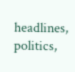headlines, politics,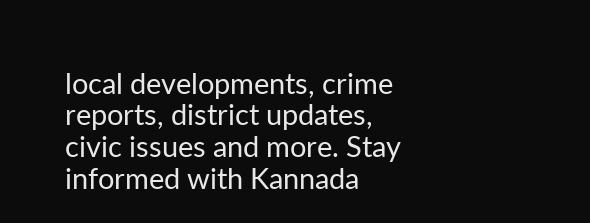local developments, crime reports, district updates, civic issues and more. Stay informed with Kannada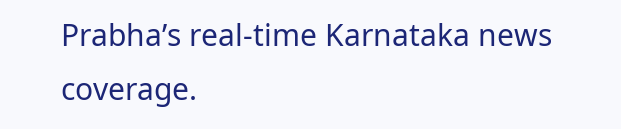Prabha’s real‑time Karnataka news coverage.